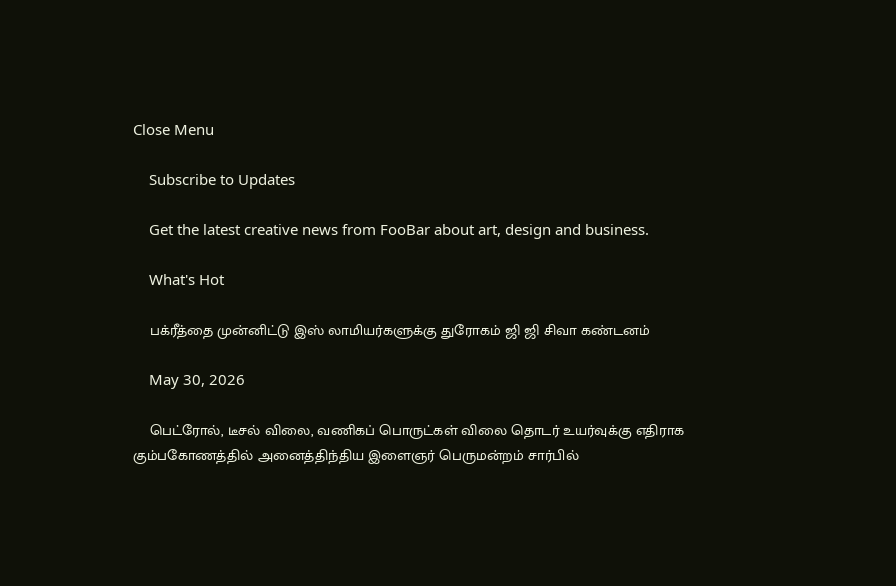Close Menu

    Subscribe to Updates

    Get the latest creative news from FooBar about art, design and business.

    What's Hot

    பக்ரீத்தை முன்னிட்டு இஸ் லாமியர்களுக்கு துரோகம் ஜி ஜி சிவா கண்டனம்

    May 30, 2026

    பெட்ரோல், டீசல் விலை, வணிகப் பொருட்கள் விலை தொடர் உயர்வுக்கு எதிராக கும்பகோணத்தில் அனைத்திந்திய இளைஞர் பெருமன்றம் சார்பில்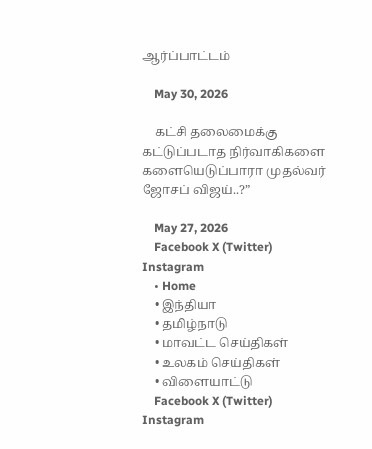ஆர்ப்பாட்டம்

    May 30, 2026

    கட்சி தலைமைக்கு கட்டுப்படாத நிர்வாகிகளை களையெடுப்பாரா முதல்வர் ஜோசப் விஜய்..?”

    May 27, 2026
    Facebook X (Twitter) Instagram
    • Home
    • இந்தியா
    • தமிழ்நாடு
    • மாவட்ட செய்திகள்
    • உலகம் செய்திகள்
    • விளையாட்டு
    Facebook X (Twitter) Instagram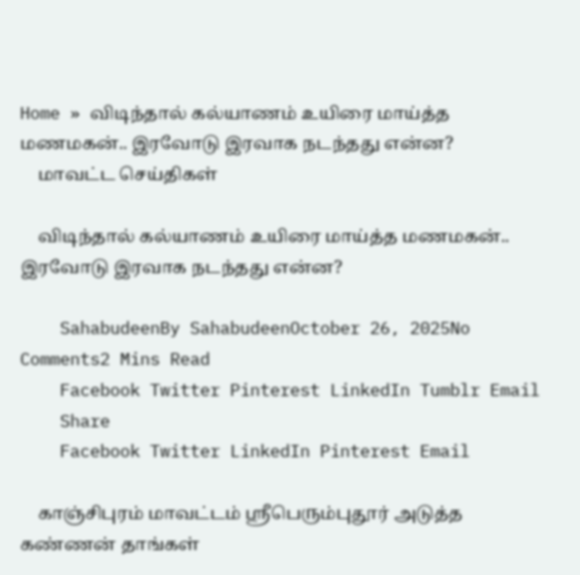Home » விடிந்தால் கல்யாணம் உயிரை மாய்த்த மணமகன்.. இரவோடு இரவாக நடந்தது என்ன?
    மாவட்ட செய்திகள்

    விடிந்தால் கல்யாணம் உயிரை மாய்த்த மணமகன்.. இரவோடு இரவாக நடந்தது என்ன?

    SahabudeenBy SahabudeenOctober 26, 2025No Comments2 Mins Read
    Facebook Twitter Pinterest LinkedIn Tumblr Email
    Share
    Facebook Twitter LinkedIn Pinterest Email

    காஞ்சிபுரம் மாவட்டம் ஸ்ரீபெரும்புதூர் அடுத்த கண்ணன் தாங்கள்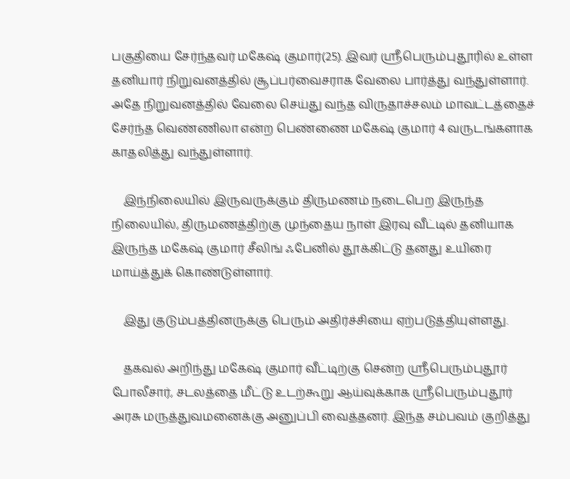பகுதியை சேர்ந்தவர் மகேஷ் குமார்(25). இவர் ஸ்ரீபெரும்புதூரில் உள்ள தனியார் நிறுவனத்தில் சூப்பர்வைசராக வேலை பார்த்து வந்துள்ளார். அதே நிறுவனத்தில் வேலை செய்து வந்த விருதாச்சலம் மாவட்டத்தைச் சேர்ந்த வெண்ணிலா என்ற பெண்ணை மகேஷ் குமார் 4 வருடங்களாக காதலித்து வந்துள்ளார்.

    இந்நிலையில் இருவருக்கும் திருமணம் நடைபெற இருந்த நிலையில், திருமணத்திற்கு முந்தைய நாள் இரவு வீட்டில் தனியாக இருந்த மகேஷ் குமார் சீலிங் ஃபேனில் தூக்கிட்டு தனது உயிரை மாய்த்துக் கொண்டுள்ளார்.

    இது குடும்பத்தினருக்கு பெரும் அதிர்ச்சியை ஏற்படுத்தியுள்ளது.

    தகவல் அறிந்து மகேஷ் குமார் வீட்டிற்கு சென்ற ஸ்ரீபெரும்புதூர் போலீசார், சடலத்தை மீட்டு உடற்கூறு ஆய்வுக்காக ஸ்ரீபெரும்புதூர் அரசு மருத்துவமனைக்கு அனுப்பி வைத்தனர். இந்த சம்பவம் குறித்து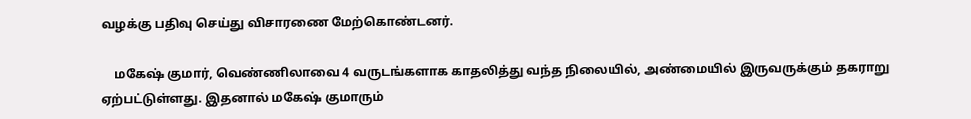வழக்கு பதிவு செய்து விசாரணை மேற்கொண்டனர்.

    மகேஷ் குமார், வெண்ணிலாவை 4 வருடங்களாக காதலித்து வந்த நிலையில், அண்மையில் இருவருக்கும் தகராறு ஏற்பட்டுள்ளது. இதனால் மகேஷ் குமாரும்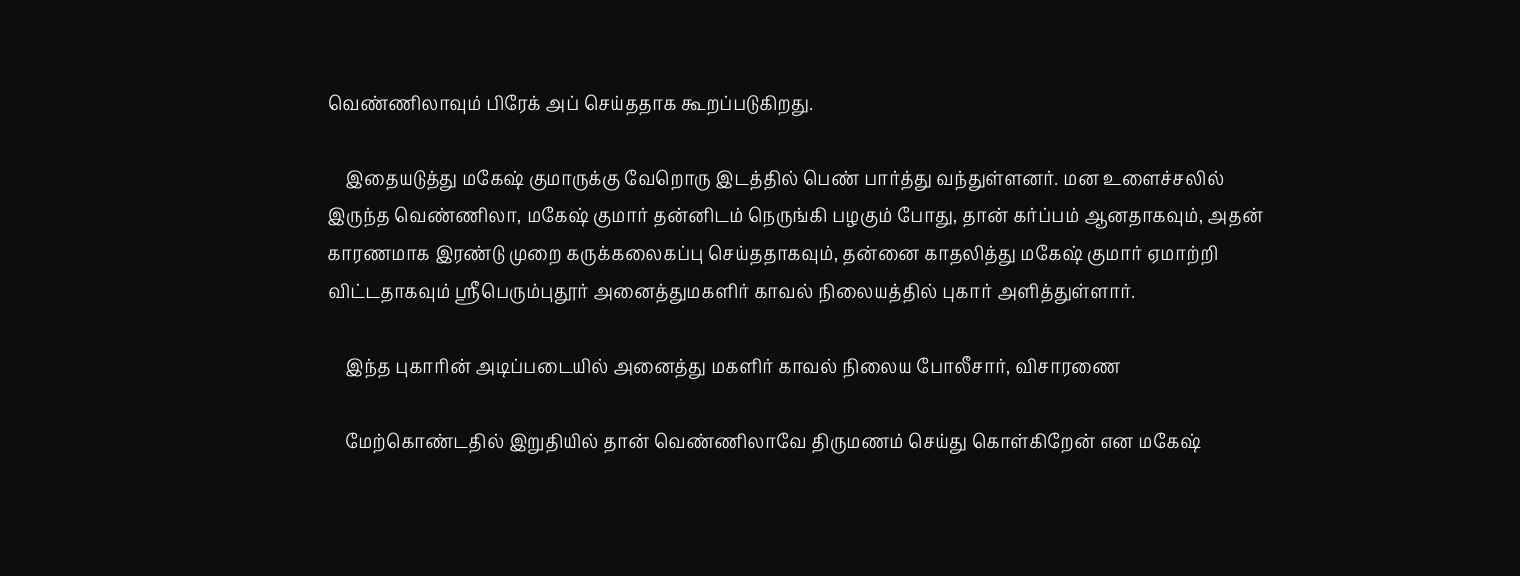வெண்ணிலாவும் பிரேக் அப் செய்ததாக கூறப்படுகிறது.

    இதையடுத்து மகேஷ் குமாருக்கு வேறொரு இடத்தில் பெண் பார்த்து வந்துள்ளனர். மன உளைச்சலில் இருந்த வெண்ணிலா, மகேஷ் குமார் தன்னிடம் நெருங்கி பழகும் போது, தான் கர்ப்பம் ஆனதாகவும், அதன் காரணமாக இரண்டு முறை கருக்கலைகப்பு செய்ததாகவும், தன்னை காதலித்து மகேஷ் குமார் ஏமாற்றி விட்டதாகவும் ஸ்ரீபெரும்புதூர் அனைத்துமகளிர் காவல் நிலையத்தில் புகார் அளித்துள்ளார்.

    இந்த புகாரின் அடிப்படையில் அனைத்து மகளிர் காவல் நிலைய போலீசார், விசாரணை

    மேற்கொண்டதில் இறுதியில் தான் வெண்ணிலாவே திருமணம் செய்து கொள்கிறேன் என மகேஷ்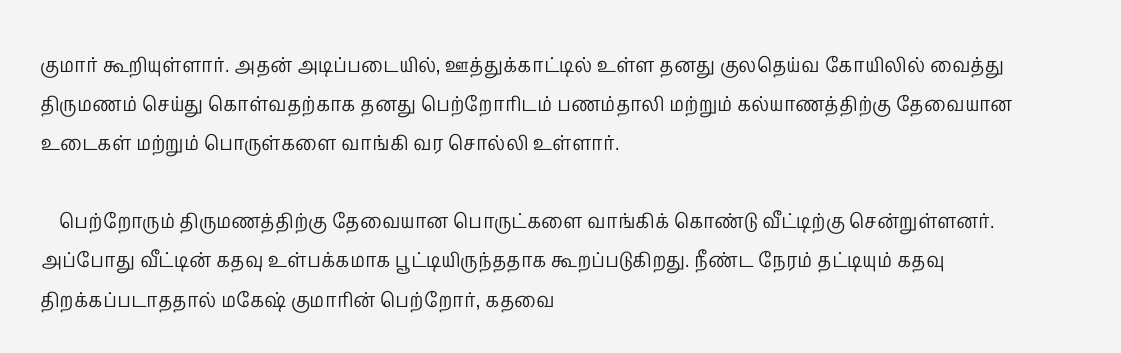குமார் கூறியுள்ளார். அதன் அடிப்படையில், ஊத்துக்காட்டில் உள்ள தனது குலதெய்வ கோயிலில் வைத்து திருமணம் செய்து கொள்வதற்காக தனது பெற்றோரிடம் பணம்தாலி மற்றும் கல்யாணத்திற்கு தேவையான உடைகள் மற்றும் பொருள்களை வாங்கி வர சொல்லி உள்ளார்.

    பெற்றோரும் திருமணத்திற்கு தேவையான பொருட்களை வாங்கிக் கொண்டு வீட்டிற்கு சென்றுள்ளனர். அப்போது வீட்டின் கதவு உள்பக்கமாக பூட்டியிருந்ததாக கூறப்படுகிறது. நீண்ட நேரம் தட்டியும் கதவு திறக்கப்படாததால் மகேஷ் குமாரின் பெற்றோர், கதவை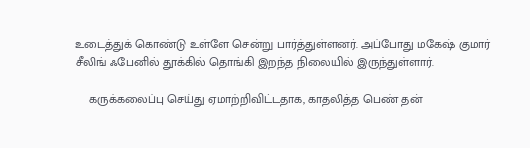உடைத்துக் கொண்டு உள்ளே சென்று பார்த்துள்ளனர். அப்போது மகேஷ் குமார் சீலிங் ஃபேனில் தூக்கில் தொங்கி இறந்த நிலையில் இருந்துள்ளார்.

    கருக்கலைப்பு செய்து ஏமாற்றிவிட்டதாக, காதலித்த பெண் தன்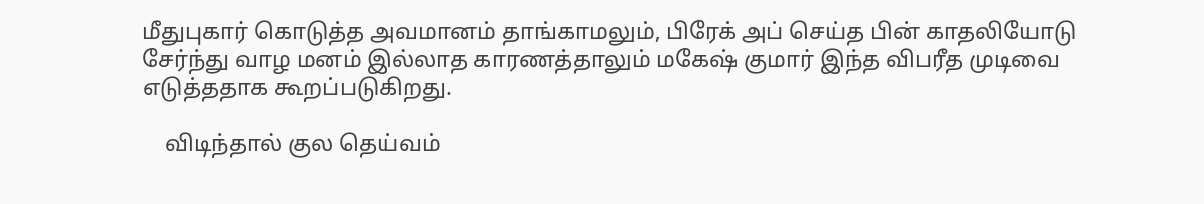மீதுபுகார் கொடுத்த அவமானம் தாங்காமலும், பிரேக் அப் செய்த பின் காதலியோடு சேர்ந்து வாழ மனம் இல்லாத காரணத்தாலும் மகேஷ் குமார் இந்த விபரீத முடிவை எடுத்ததாக கூறப்படுகிறது.

    விடிந்தால் குல தெய்வம்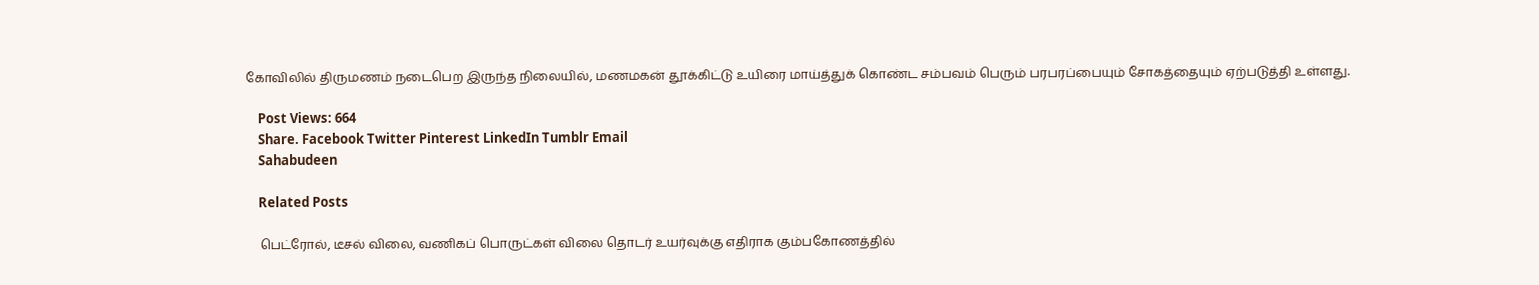கோவிலில் திருமணம் நடைபெற இருந்த நிலையில், மணமகன் தூக்கிட்டு உயிரை மாய்த்துக் கொண்ட சம்பவம் பெரும் பரபரப்பையும் சோகத்தையும் ஏற்படுத்தி உள்ளது.

    Post Views: 664
    Share. Facebook Twitter Pinterest LinkedIn Tumblr Email
    Sahabudeen

    Related Posts

    பெட்ரோல், டீசல் விலை, வணிகப் பொருட்கள் விலை தொடர் உயர்வுக்கு எதிராக கும்பகோணத்தில்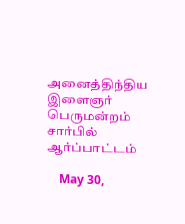அனைத்திந்திய இளைஞர் பெருமன்றம் சார்பில் ஆர்ப்பாட்டம்

    May 30,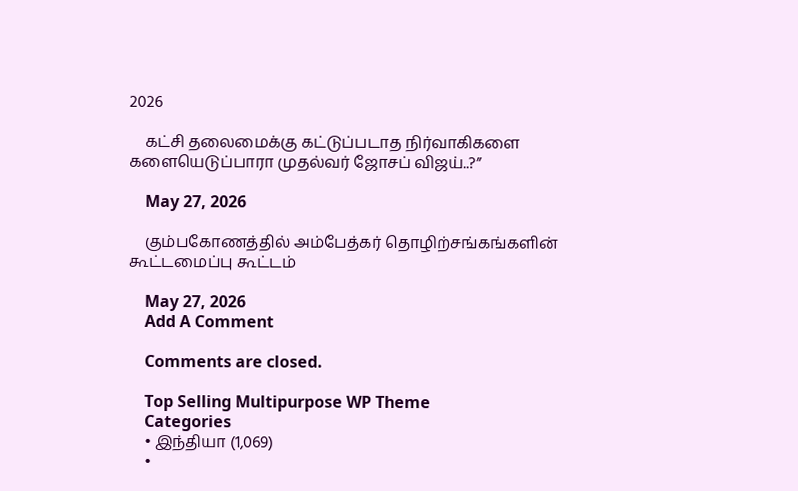2026

    கட்சி தலைமைக்கு கட்டுப்படாத நிர்வாகிகளை களையெடுப்பாரா முதல்வர் ஜோசப் விஜய்..?”

    May 27, 2026

    கும்பகோணத்தில் அம்பேத்கர் தொழிற்சங்கங்களின் கூட்டமைப்பு கூட்டம்

    May 27, 2026
    Add A Comment

    Comments are closed.

    Top Selling Multipurpose WP Theme
    Categories
    • இந்தியா (1,069)
    •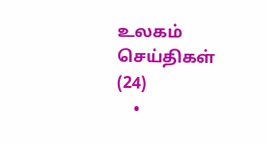உலகம் செய்திகள் (24)
    •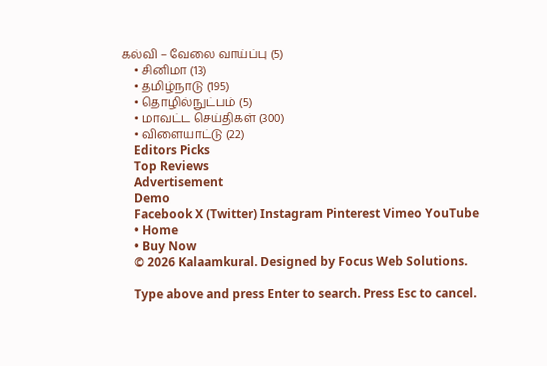கல்வி – வேலை வாய்ப்பு (5)
    • சினிமா (13)
    • தமிழ்நாடு (195)
    • தொழில்நுட்பம் (5)
    • மாவட்ட செய்திகள் (300)
    • விளையாட்டு (22)
    Editors Picks
    Top Reviews
    Advertisement
    Demo
    Facebook X (Twitter) Instagram Pinterest Vimeo YouTube
    • Home
    • Buy Now
    © 2026 Kalaamkural. Designed by Focus Web Solutions.

    Type above and press Enter to search. Press Esc to cancel.